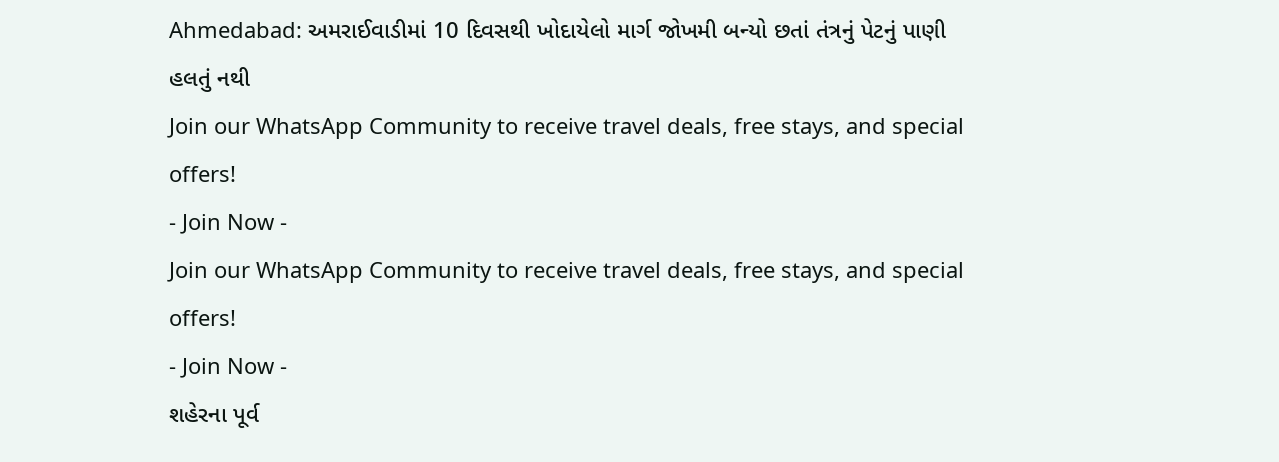Ahmedabad: અમરાઈવાડીમાં 10 દિવસથી ખોદાયેલો માર્ગ જોખમી બન્યો છતાં તંત્રનું પેટનું પાણી હલતું નથી
Join our WhatsApp Community to receive travel deals, free stays, and special offers!
- Join Now -
Join our WhatsApp Community to receive travel deals, free stays, and special offers!
- Join Now -
શહેરના પૂર્વ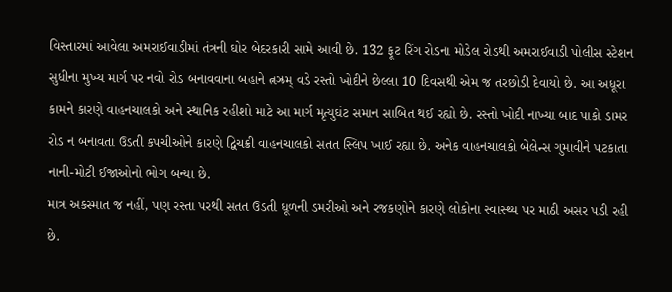વિસ્તારમાં આવેલા અમરાઈવાડીમાં તંત્રની ઘોર બેદરકારી સામે આવી છે. 132 ફૂટ રિંગ રોડના મોડેલ રોડથી અમરાઈવાડી પોલીસ સ્ટેશન સુધીના મુખ્ય માર્ગ પર નવો રોડ બનાવવાના બહાને ત્નઝ્રમ્ વડે રસ્તો ખોદીને છેલ્લા 10 દિવસથી એમ જ તરછોડી દેવાયો છે. આ અધૂરા કામને કારણે વાહનચાલકો અને સ્થાનિક રહીશો માટે આ માર્ગ મૃત્યુઘંટ સમાન સાબિત થઈ રહ્યો છે. રસ્તો ખોદી નાખ્યા બાદ પાકો ડામર રોડ ન બનાવતા ઉડતી કપચીઓને કારણે દ્વિચક્રી વાહનચાલકો સતત સ્લિપ ખાઈ રહ્યા છે. અનેક વાહનચાલકો બેલેન્સ ગુમાવીને પટકાતા નાની-મોટી ઈજાઓનો ભોગ બન્યા છે.
માત્ર અકસ્માત જ નહીં, પણ રસ્તા પરથી સતત ઉડતી ધૂળની ડમરીઓ અને રજકણોને કારણે લોકોના સ્વાસ્થ્ય પર માઠી અસર પડી રહી છે.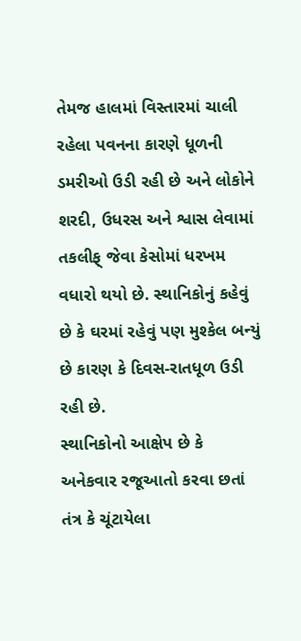તેમજ હાલમાં વિસ્તારમાં ચાલી રહેલા પવનના કારણે ધૂળની ડમરીઓ ઉડી રહી છે અને લોકોને શરદી, ઉધરસ અને શ્વાસ લેવામાં તકલીફ્ જેવા કેસોમાં ધરખમ વધારો થયો છે. સ્થાનિકોનું કહેવું છે કે ઘરમાં રહેવું પણ મુશ્કેલ બન્યું છે કારણ કે દિવસ-રાતધૂળ ઉડી રહી છે.
સ્થાનિકોનો આક્ષેપ છે કે અનેકવાર રજૂઆતો કરવા છતાં તંત્ર કે ચૂંટાયેલા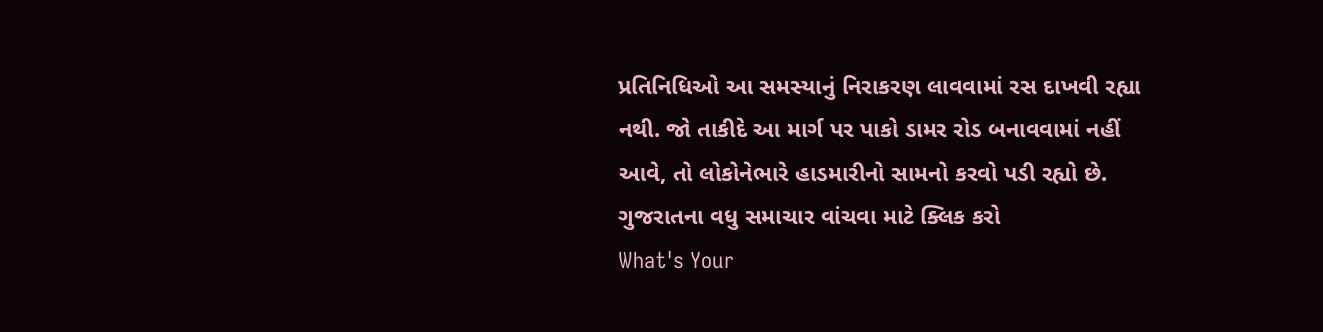પ્રતિનિધિઓ આ સમસ્યાનું નિરાકરણ લાવવામાં રસ દાખવી રહ્યા નથી. જો તાકીદે આ માર્ગ પર પાકો ડામર રોડ બનાવવામાં નહીં આવે, તો લોકોનેભારે હાડમારીનો સામનો કરવો પડી રહ્યો છે.
ગુજરાતના વધુ સમાચાર વાંચવા માટે ક્લિક કરો
What's Your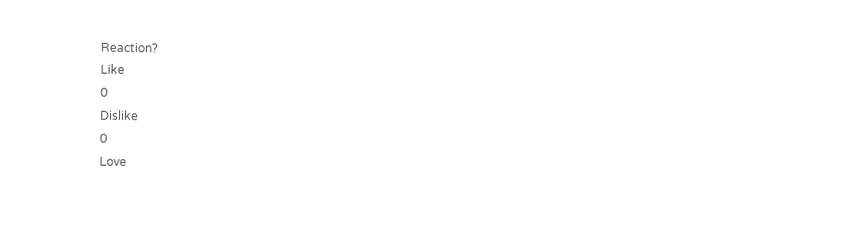Reaction?
Like
0
Dislike
0
Love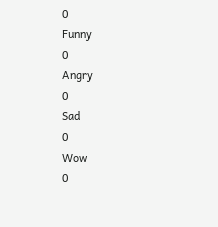0
Funny
0
Angry
0
Sad
0
Wow
0